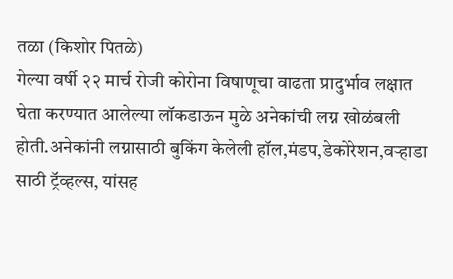तळा (किशोर पितळे)
गेल्या वर्षी २२ मार्च रोजी कोरोना विषाणूचा वाढता प्रादुर्भाव लक्षात घेता करण्यात आलेल्या लॉकडाऊन मुळे अनेकांची लग्न खोळंबली होती.अनेकांनी लग्नासाठी बुकिंग केलेली हॉल,मंडप,डेकोरेशन,वऱ्हाडा साठी ट्रॅव्हल्स, यांसह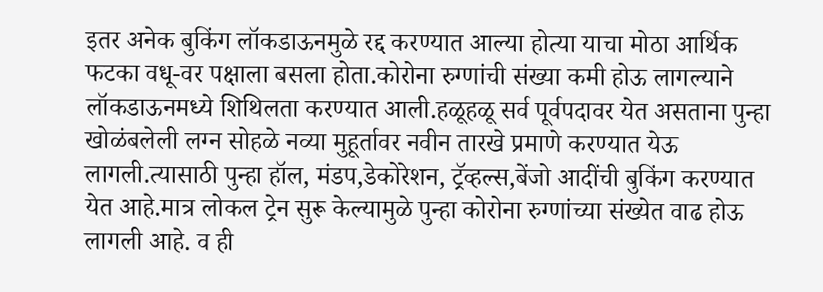इतर अनेक बुकिंग लॉकडाऊनमुळे रद्द करण्यात आल्या होत्या याचा मोठा आर्थिक फटका वधू-वर पक्षाला बसला होता.कोरोना रुग्णांची संख्या कमी होऊ लागल्याने लॉकडाऊनमध्ये शिथिलता करण्यात आली.हळूहळू सर्व पूर्वपदावर येत असताना पुन्हा खोळंबलेली लग्न सोहळे नव्या मुहूर्तावर नवीन तारखे प्रमाणे करण्यात येऊ लागली.त्यासाठी पुन्हा हॉल, मंडप,डेकोरेशन, ट्रॅव्हल्स,बेंजो आदींची बुकिंग करण्यात येत आहे.मात्र लोकल ट्रेन सुरू केल्यामुळे पुन्हा कोरोना रुग्णांच्या संख्येत वाढ होऊ लागली आहे. व ही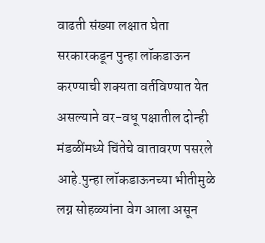वाढती संख्या लक्षात घेता सरकारकडून पुन्हा लॉकडाऊन करण्याची शक्यता वर्तविण्यात येत असल्याने वर-वधू पक्षातील दोन्ही मंडळींमध्ये चिंतेचे वातावरण पसरले आहे.पुन्हा लॉकडाऊनच्या भीतीमुळे लग्न सोहळ्यांना वेग आला असून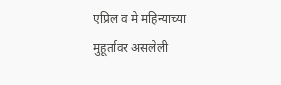एप्रिल व मे महिन्याच्या मुहूर्तावर असलेली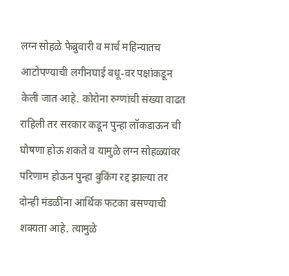लग्न सोहळे फेब्रुवारी व मार्च महिन्यातच आटोपण्याची लगीनघाई वधू-वर पक्षांकडून केली जात आहे. कोरोना रुग्णांची संख्या वाढत राहिली तर सरकार कडून पुन्हा लॉकडाऊन ची घोषणा होऊ शकते व यामुळे लग्न सोहळ्यांवर परिणाम होऊन पुन्हा बुकिंग रद्द झाल्या तर दोन्ही मंडळींना आर्थिक फटका बसण्याची शक्यता आहे. त्यामुळे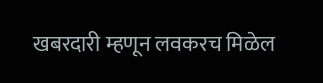खबरदारी म्हणून लवकरच मिळेल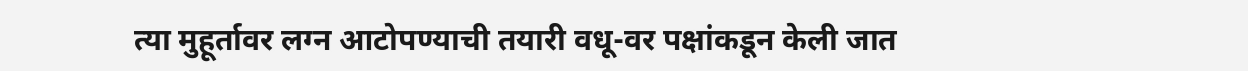त्या मुहूर्तावर लग्न आटोपण्याची तयारी वधू-वर पक्षांकडून केली जात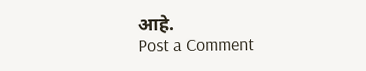आहे.
Post a Comment